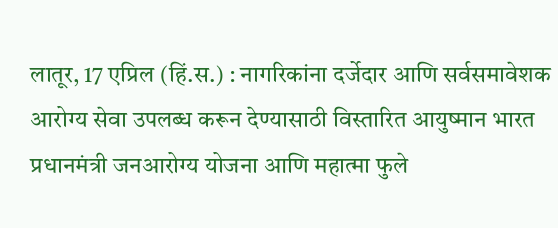लातूर, 17 एप्रिल (हिं.स.) : नागरिकांना दर्जेदार आणि सर्वसमावेशक आरोग्य सेवा उपलब्ध करून देण्यासाठी विस्तारित आयुष्मान भारत प्रधानमंत्री जनआरोग्य योजना आणि महात्मा फुले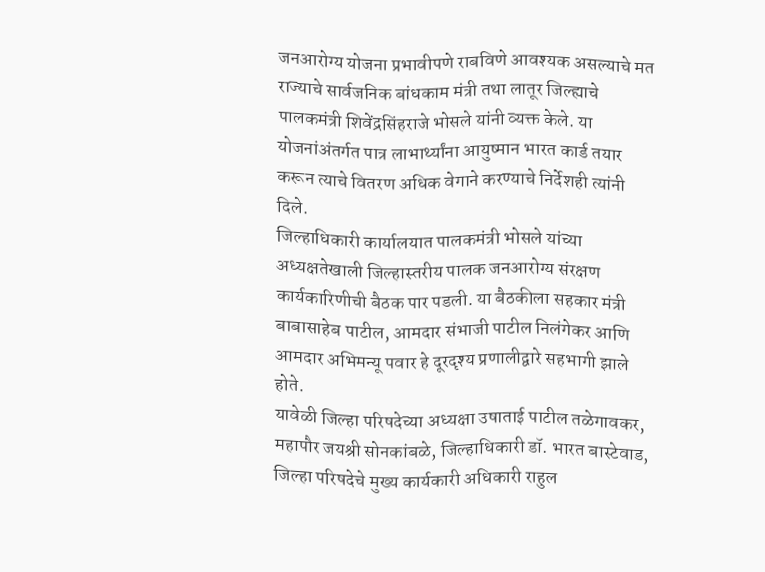जनआरोग्य योजना प्रभावीपणे राबविणे आवश्यक असल्याचे मत राज्याचे सार्वजनिक बांधकाम मंत्री तथा लातूर जिल्ह्याचे पालकमंत्री शिवेंद्रसिंहराजे भोसले यांनी व्यक्त केले. या योजनांअंतर्गत पात्र लाभार्थ्यांना आयुष्मान भारत कार्ड तयार करून त्याचे वितरण अधिक वेगाने करण्याचे निर्देशही त्यांनी दिले.
जिल्हाधिकारी कार्यालयात पालकमंत्री भोसले यांच्या अध्यक्षतेखाली जिल्हास्तरीय पालक जनआरोग्य संरक्षण कार्यकारिणीची बैठक पार पडली. या बैठकीला सहकार मंत्री बाबासाहेब पाटील, आमदार संभाजी पाटील निलंगेकर आणि आमदार अभिमन्यू पवार हे दूरदृश्य प्रणालीद्वारे सहभागी झाले होते.
यावेळी जिल्हा परिषदेच्या अध्यक्षा उषाताई पाटील तळेगावकर, महापौर जयश्री सोनकांबळे, जिल्हाधिकारी डॉ. भारत बास्टेवाड, जिल्हा परिषदेचे मुख्य कार्यकारी अधिकारी राहुल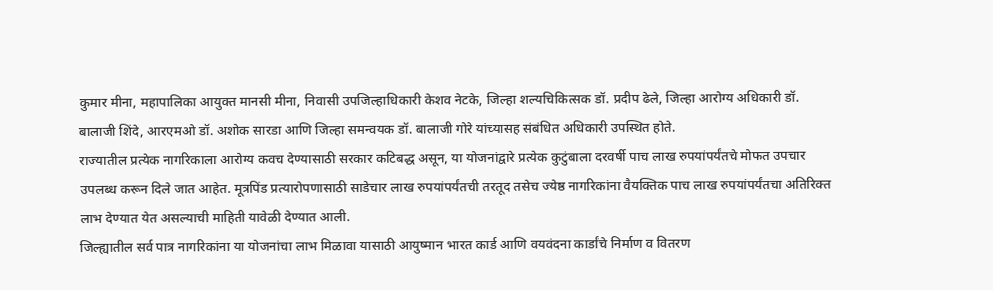कुमार मीना, महापालिका आयुक्त मानसी मीना, निवासी उपजिल्हाधिकारी केशव नेटके, जिल्हा शल्यचिकित्सक डॉ. प्रदीप ढेले, जिल्हा आरोग्य अधिकारी डॉ. बालाजी शिंदे, आरएमओ डॉ. अशोक सारडा आणि जिल्हा समन्वयक डॉ. बालाजी गोरे यांच्यासह संबंधित अधिकारी उपस्थित होते.
राज्यातील प्रत्येक नागरिकाला आरोग्य कवच देण्यासाठी सरकार कटिबद्ध असून, या योजनांद्वारे प्रत्येक कुटुंबाला दरवर्षी पाच लाख रुपयांपर्यंतचे मोफत उपचार उपलब्ध करून दिले जात आहेत. मूत्रपिंड प्रत्यारोपणासाठी साडेचार लाख रुपयांपर्यंतची तरतूद तसेच ज्येष्ठ नागरिकांना वैयक्तिक पाच लाख रुपयांपर्यंतचा अतिरिक्त लाभ देण्यात येत असल्याची माहिती यावेळी देण्यात आली.
जिल्ह्यातील सर्व पात्र नागरिकांना या योजनांचा लाभ मिळावा यासाठी आयुष्मान भारत कार्ड आणि वयवंदना कार्डांचे निर्माण व वितरण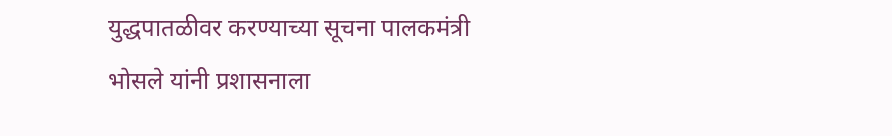युद्धपातळीवर करण्याच्या सूचना पालकमंत्री भोसले यांनी प्रशासनाला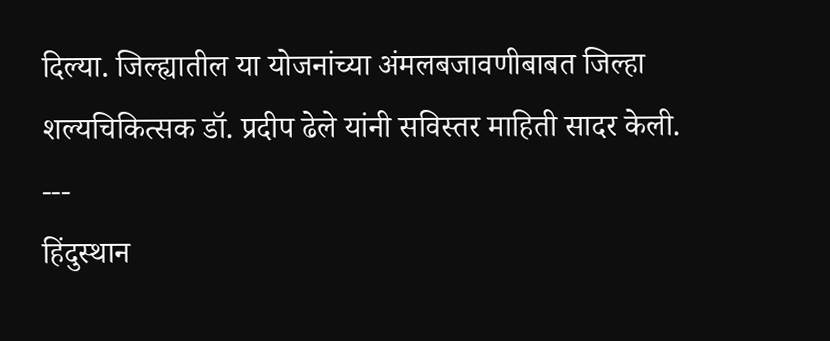दिल्या. जिल्ह्यातील या योजनांच्या अंमलबजावणीबाबत जिल्हा शल्यचिकित्सक डॉ. प्रदीप ढेले यांनी सविस्तर माहिती सादर केली.
---
हिंदुस्थान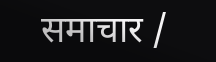समाचार /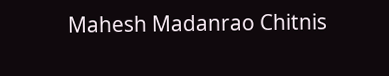Mahesh Madanrao Chitnis